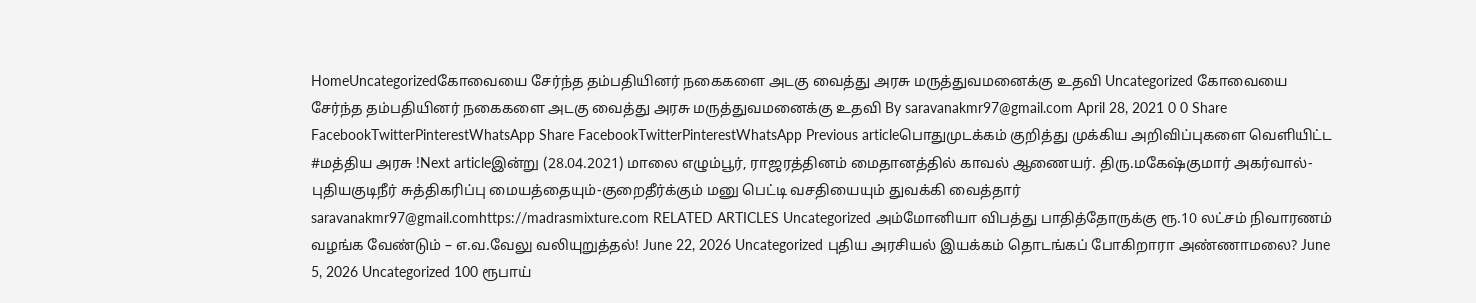HomeUncategorizedகோவையை சேர்ந்த தம்பதியினர் நகைகளை அடகு வைத்து அரசு மருத்துவமனைக்கு உதவி Uncategorized கோவையை சேர்ந்த தம்பதியினர் நகைகளை அடகு வைத்து அரசு மருத்துவமனைக்கு உதவி By saravanakmr97@gmail.com April 28, 2021 0 0 Share FacebookTwitterPinterestWhatsApp Share FacebookTwitterPinterestWhatsApp Previous articleபொதுமுடக்கம் குறித்து முக்கிய அறிவிப்புகளை வெளியிட்ட #மத்திய அரசு !Next articleஇன்று (28.04.2021) மாலை எழும்பூர், ராஜரத்தினம் மைதானத்தில் காவல் ஆணையர். திரு.மகேஷ்குமார் அகர்வால்-புதியகுடிநீர் சுத்திகரிப்பு மையத்தையும்-குறைதீர்க்கும் மனு பெட்டி வசதியையும் துவக்கி வைத்தார் saravanakmr97@gmail.comhttps://madrasmixture.com RELATED ARTICLES Uncategorized அம்மோனியா விபத்து பாதித்தோருக்கு ரூ.10 லட்சம் நிவாரணம் வழங்க வேண்டும் – எ.வ.வேலு வலியுறுத்தல்! June 22, 2026 Uncategorized புதிய அரசியல் இயக்கம் தொடங்கப் போகிறாரா அண்ணாமலை? June 5, 2026 Uncategorized 100 ரூபாய்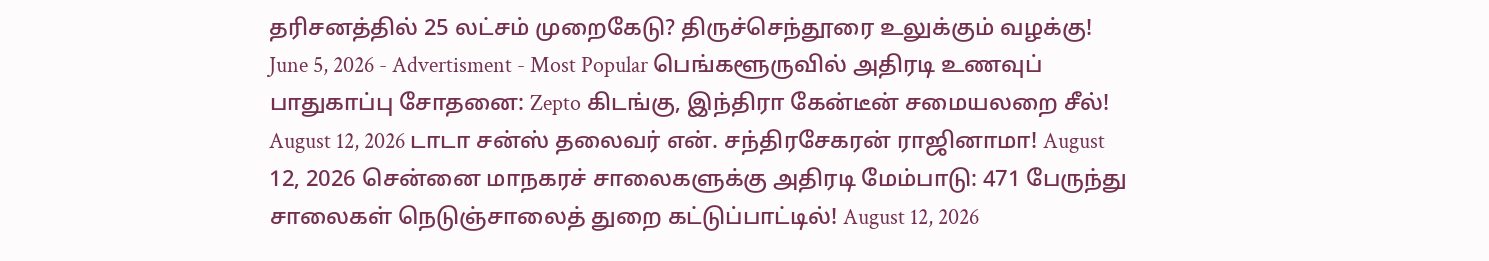தரிசனத்தில் 25 லட்சம் முறைகேடு? திருச்செந்தூரை உலுக்கும் வழக்கு! June 5, 2026 - Advertisment - Most Popular பெங்களூருவில் அதிரடி உணவுப் பாதுகாப்பு சோதனை: Zepto கிடங்கு, இந்திரா கேன்டீன் சமையலறை சீல்! August 12, 2026 டாடா சன்ஸ் தலைவர் என். சந்திரசேகரன் ராஜினாமா! August 12, 2026 சென்னை மாநகரச் சாலைகளுக்கு அதிரடி மேம்பாடு: 471 பேருந்து சாலைகள் நெடுஞ்சாலைத் துறை கட்டுப்பாட்டில்! August 12, 2026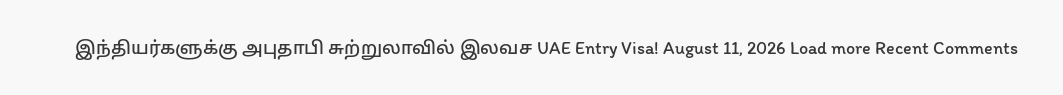இந்தியர்களுக்கு அபுதாபி சுற்றுலாவில் இலவச UAE Entry Visa! August 11, 2026 Load more Recent Comments